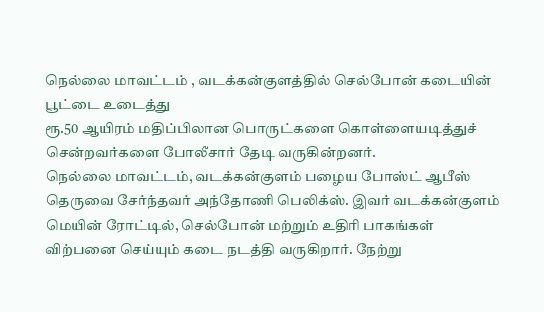நெல்லை மாவட்டம் , வடக்கன்குளத்தில் செல்போன் கடையின் பூட்டை உடைத்து
ரூ.50 ஆயிரம் மதிப்பிலான பொருட்களை கொள்ளையடித்துச் சென்றவர்களை போலீசார் தேடி வருகின்றனர்.
நெல்லை மாவட்டம், வடக்கன்குளம் பழைய போஸ்ட் ஆபீஸ் தெருவை சேர்ந்தவர் அந்தோணி பெலிக்ஸ். இவர் வடக்கன்குளம் மெயின் ரோட்டில், செல்போன் மற்றும் உதிரி பாகங்கள் விற்பனை செய்யும் கடை நடத்தி வருகிறார். நேற்று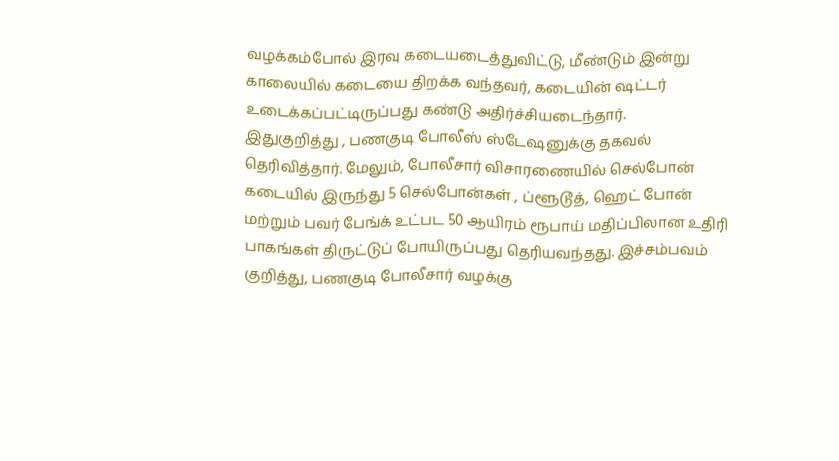வழக்கம்போல் இரவு கடையடைத்துவிட்டு, மீண்டும் இன்று காலையில் கடையை திறக்க வந்தவர், கடையின் ஷட்டர் உடைக்கப்பட்டிருப்பது கண்டு அதிர்ச்சியடைந்தார்.
இதுகுறித்து , பணகுடி போலீஸ் ஸ்டேஷனுக்கு தகவல் தெரிவித்தார். மேலும், போலீசார் விசாரணையில் செல்போன் கடையில் இருந்து 5 செல்போன்கள் , ப்ளூடூத், ஹெட் போன் மற்றும் பவர் பேங்க் உட்பட 50 ஆயிரம் ரூபாய் மதிப்பிலான உதிரி பாகங்கள் திருட்டுப் போயிருப்பது தெரியவந்தது. இச்சம்பவம் குறித்து, பணகுடி போலீசார் வழக்கு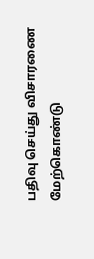பதிவு செய்து விசாரணை மேற்கொண்டு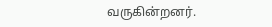வருகின்றனர்.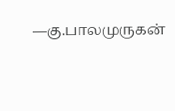—கு.பாலமுருகன்